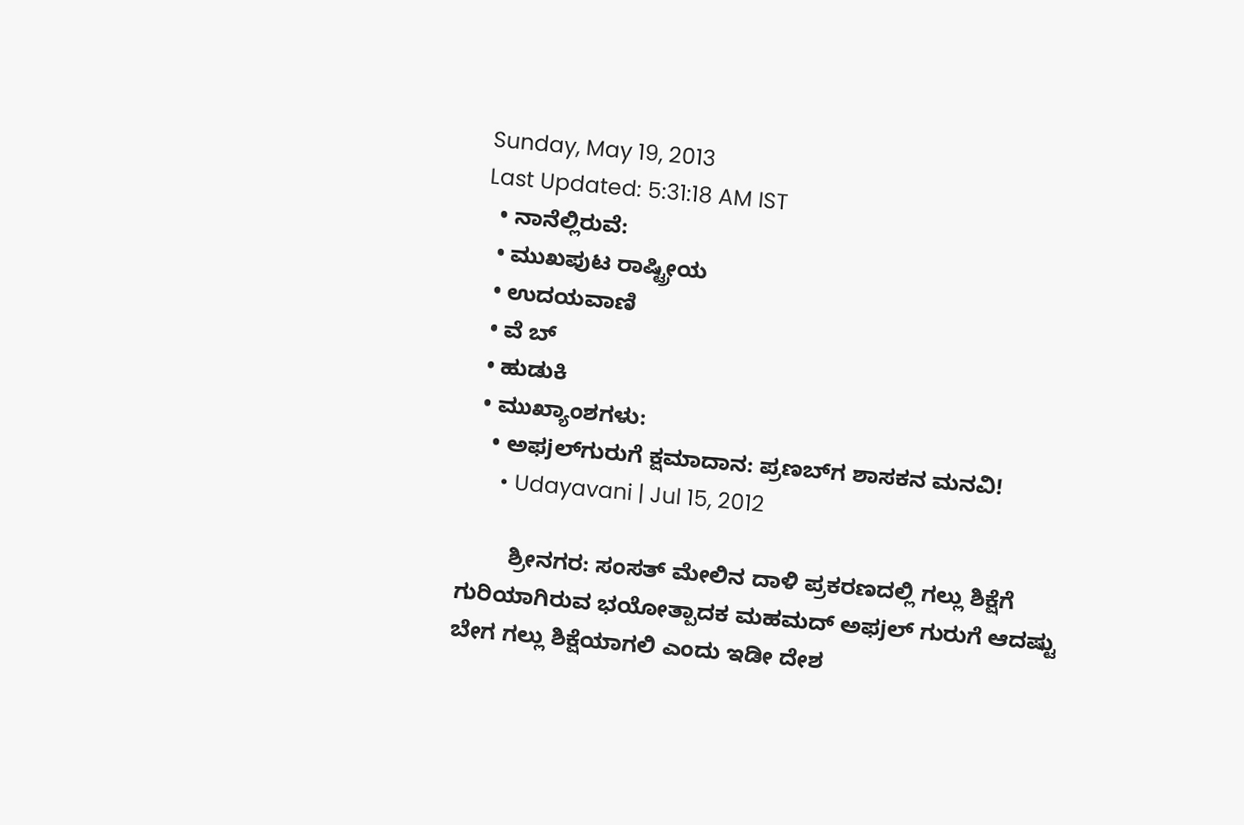Sunday, May 19, 2013
Last Updated: 5:31:18 AM IST
  • ನಾನೆಲ್ಲಿರುವೆ:
  • ಮುಖಪುಟ ರಾಷ್ಟ್ರೀಯ
  • ಉದಯವಾಣಿ
  • ವೆ ಬ್
  • ಹುಡುಕಿ
  • ಮುಖ್ಯಾಂಶಗಳು:
    • ಅಫ‌jಲ್‌ಗ‌ುರುಗೆ ಕ್ಷಮಾದಾನ: ಪ್ರಣಬ್‌ಗ ಶಾಸಕನ ಮನವಿ!
      • Udayavani | Jul 15, 2012

        ಶ್ರೀನಗರ: ಸಂಸತ್‌ ಮೇಲಿನ ದಾಳಿ ಪ್ರಕರಣದಲ್ಲಿ ಗಲ್ಲು ಶಿಕ್ಷೆಗೆ ಗುರಿಯಾಗಿರುವ ಭಯೋತ್ಪಾದಕ ಮಹಮದ್‌ ಅಫ‌jಲ್‌ ಗುರುಗೆ ಆದಷ್ಟು ಬೇಗ ಗಲ್ಲು ಶಿಕ್ಷೆಯಾಗಲಿ ಎಂದು ಇಡೀ ದೇಶ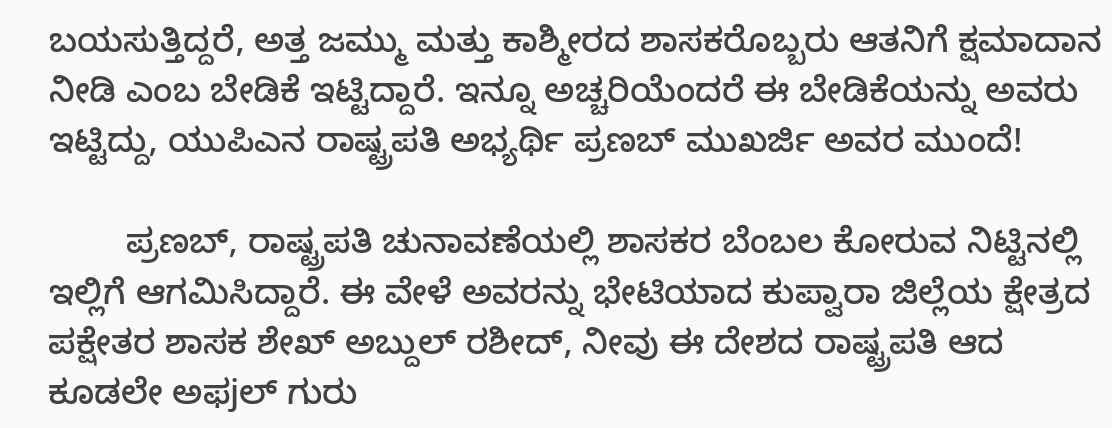ಬಯಸುತ್ತಿದ್ದರೆ, ಅತ್ತ ಜಮ್ಮು ಮತ್ತು ಕಾಶ್ಮೀರದ ಶಾಸಕರೊಬ್ಬರು ಆತನಿಗೆ ಕ್ಷಮಾದಾನ ನೀಡಿ ಎಂಬ ಬೇಡಿಕೆ ಇಟ್ಟಿದ್ದಾರೆ. ಇನ್ನೂ ಅಚ್ಚರಿಯೆಂದರೆ ಈ ಬೇಡಿಕೆಯನ್ನು ಅವರು ಇಟ್ಟಿದ್ದು, ಯುಪಿಎನ ರಾಷ್ಟ್ರಪತಿ ಅಭ್ಯರ್ಥಿ ಪ್ರಣಬ್‌ ಮುಖರ್ಜಿ ಅವರ ಮುಂದೆ!

        ಪ್ರಣಬ್‌, ರಾಷ್ಟ್ರಪತಿ ಚುನಾವಣೆಯಲ್ಲಿ ಶಾಸಕರ ಬೆಂಬಲ ಕೋರುವ ನಿಟ್ಟಿನಲ್ಲಿ ಇಲ್ಲಿಗೆ ಆಗಮಿಸಿದ್ದಾರೆ. ಈ ವೇಳೆ ಅವರನ್ನು ಭೇಟಿಯಾದ ಕುಪ್ವಾರಾ ಜಿಲ್ಲೆಯ ಕ್ಷೇತ್ರದ ಪಕ್ಷೇತರ ಶಾಸಕ ಶೇಖ್‌ ಅಬ್ದುಲ್‌ ರಶೀದ್‌, ನೀವು ಈ ದೇಶದ ರಾಷ್ಟ್ರಪತಿ ಆದ ಕೂಡಲೇ ಅಫ‌jಲ್‌ ಗುರು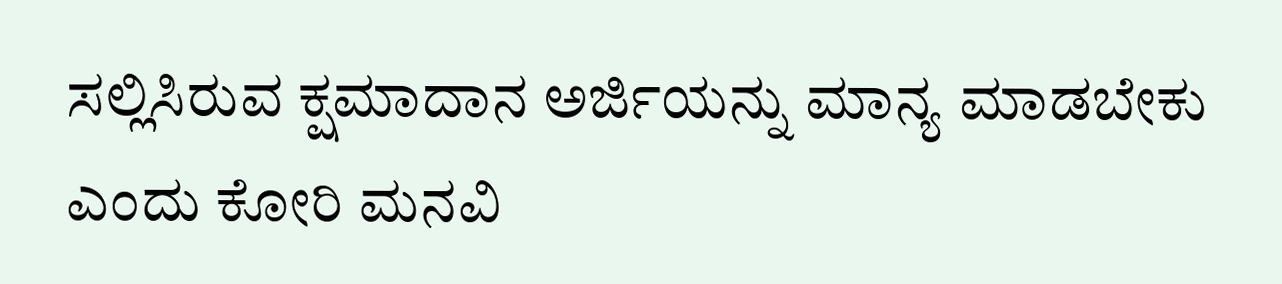ಸಲ್ಲಿಸಿರುವ ಕ್ಷಮಾದಾನ ಅರ್ಜಿಯನ್ನು ಮಾನ್ಯ ಮಾಡಬೇಕು ಎಂದು ಕೋರಿ ಮನವಿ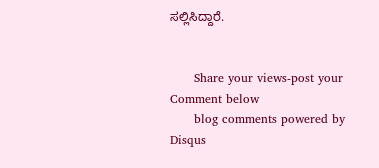ಸಲ್ಲಿಸಿದ್ದಾರೆ.


      Share your views-post your Comment below
      blog comments powered by Disqus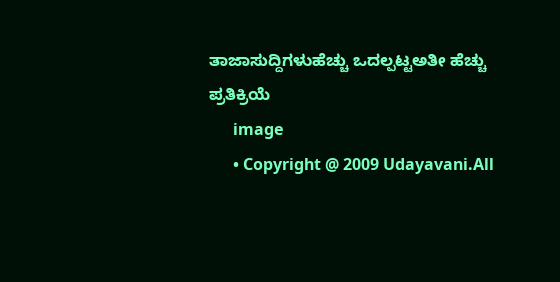ತಾಜಾಸುದ್ದಿಗಳುಹೆಚ್ಚು ಒದಲ್ಪಟ್ಟಅತೀ ಹೆಚ್ಚು ಪ್ರತಿಕ್ರಿಯೆ
      image
      • Copyright @ 2009 Udayavani.All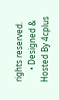rights reserved.
      • Designed & Hosted By 4cplus